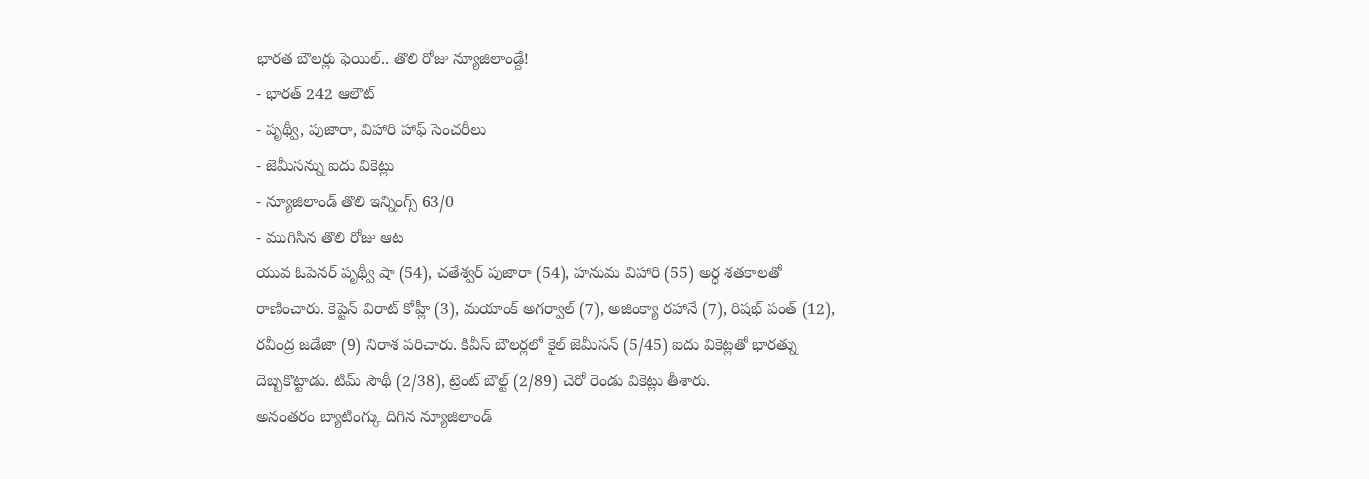భారత బౌలర్లు ఫెయిల్.. తొలి రోజు న్యూజిలాండ్దే!
- భారత్ 242 ఆలౌట్
- పృథ్వీ, పుజారా, విహారి హాఫ్ సెంచరీలు
- జెమీసన్ను ఐదు వికెట్లు
- న్యూజిలాండ్ తొలి ఇన్నింగ్స్ 63/0
- ముగిసిన తొలి రోజు ఆట
యువ ఓపెనర్ పృథ్వీ షా (54), చతేశ్వర్ పుజారా (54), హనుమ విహారి (55) అర్ధ శతకాలతో రాణించారు. కెప్టెన్ విరాట్ కోహ్లీ (3), మయాంక్ అగర్వాల్ (7), అజింక్యా రహానే (7), రిషభ్ పంత్ (12), రవీంద్ర జడేజా (9) నిరాశ పరిచారు. కివీస్ బౌలర్లలో కైల్ జెమీసన్ (5/45) ఐదు వికెట్లతో భారత్ను దెబ్బకొట్టాడు. టిమ్ సౌథీ (2/38), ట్రెంట్ బౌల్ట్ (2/89) చెరో రెండు వికెట్లు తీశారు.
అనంతరం బ్యాటింగ్కు దిగిన న్యూజిలాండ్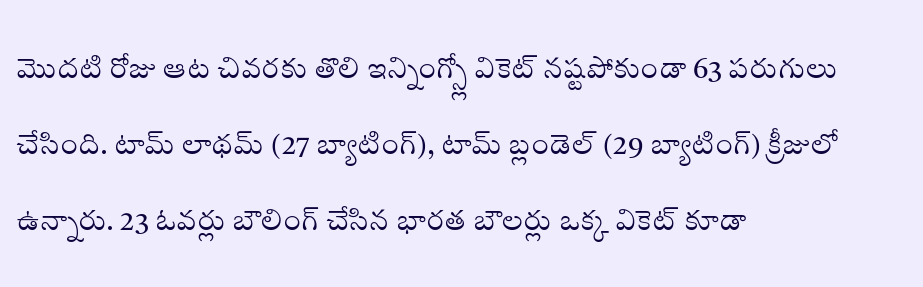మొదటి రోజు ఆట చివరకు తొలి ఇన్నింగ్స్లో వికెట్ నష్టపోకుండా 63 పరుగులు చేసింది. టామ్ లాథమ్ (27 బ్యాటింగ్), టామ్ బ్లండెల్ (29 బ్యాటింగ్) క్రీజులో ఉన్నారు. 23 ఓవర్లు బౌలింగ్ చేసిన భారత బౌలర్లు ఒక్క వికెట్ కూడా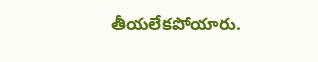తీయలేకపోయారు.